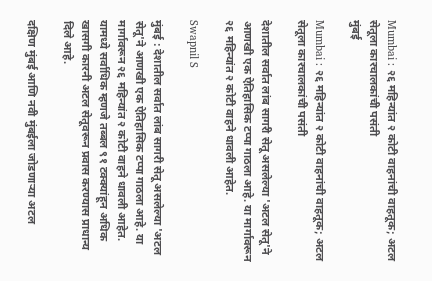Mumbai : २६ महिन्यांत २ कोटी वाहनांची वाहतूक; अटल सेतूला कारचालकांची पसंती
मुंबई

Mumbai : २६ महिन्यांत २ कोटी वाहनांची वाहतूक; अटल सेतूला कारचालकांची पसंती

देशातील सर्वात लांब सागरी सेतू असलेल्या 'अटल सेतू'ने आणखी एक ऐतिहासिक टप्पा गाठला आहे. या मार्गावरून २६ महिन्यांत २ कोटी वाहने धावली आहेत.

Swapnil S

मुंबई : देशातील सर्वात लांब सागरी सेतू असलेल्या 'अटल सेतू'ने आणखी एक ऐतिहासिक टप्पा गाठला आहे. या मार्गावरून २६ महिन्यांत २ कोटी वाहने धावली आहेत. यामध्ये सर्वाधिक म्हणजे तब्बल ९१ टक्क्यांहून अधिक खासगी कारनी अटल सेतूवरून प्रवास करण्यास प्राधान्य दिले आहे.

दक्षिण मुंबई आणि नवी मुंबईला जोडणाऱ्या अटल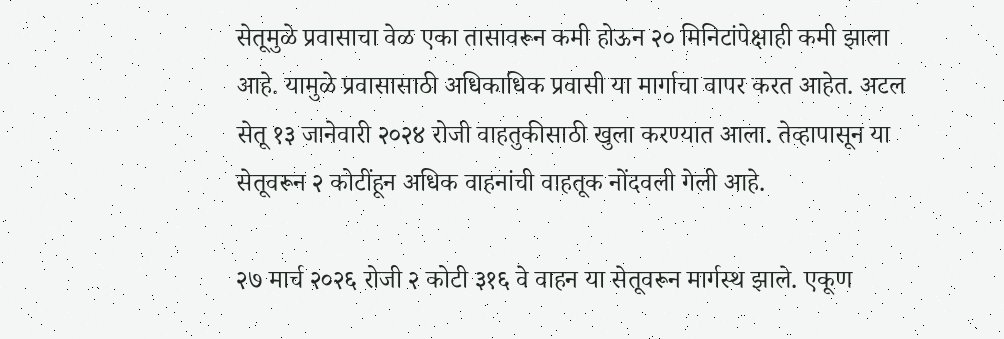सेतूमुळे प्रवासाचा वेळ एका तासावरून कमी होऊन २० मिनिटांपेक्षाही कमी झाला आहे. यामुळे प्रवासासाठी अधिकाधिक प्रवासी या मार्गाचा वापर करत आहेत. अटल सेतू १३ जानेवारी २०२४ रोजी वाहतुकीसाठी खुला करण्यात आला. तेव्हापासून या सेतूवरून २ कोटींहून अधिक वाहनांची वाहतूक नोंदवली गेली आहे.

२७ मार्च २०२६ रोजी २ कोटी ३१६ वे वाहन या सेतूवरून मार्गस्थ झाले. एकूण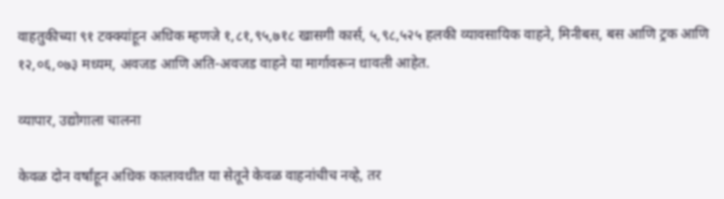वाहतुकीच्या ९१ टक्क्यांहून अधिक म्हणजे १,८१,९५,७१८ खासगी कार्स, ५,९८,५२५ हलकी व्यावसायिक वाहने, मिनीबस, बस आणि ट्रक आणि १२,०६,०७३ मध्यम, अवजड आणि अति-अवजड वाहने या मार्गावरून धावली आहेत.

व्यापार, उद्योगाला चालना

केवळ दोन वर्षांहून अधिक कालावधीत या सेतूने केवळ वाहनांचीच नव्हे, तर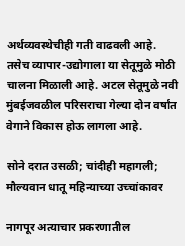अर्थव्यवस्थेचीही गती वाढवली आहे. तसेच व्यापार-उद्योगाला या सेतूमुळे मोठी चालना मिळाली आहे. अटल सेतूमुळे नवी मुंबईजवळील परिसराचा गेल्या दोन वर्षांत वेगाने विकास होऊ लागला आहे.

सोने दरात उसळी; चांदीही महागली; मौल्यवान धातू महिन्याच्या उच्चांकावर

नागपूर अत्याचार प्रकरणातील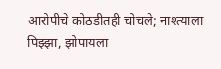आरोपीचे कोठडीतही चोचले; नाश्त्याला पिझ्झा, झोपायला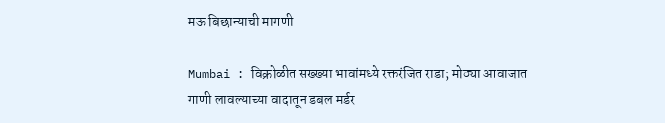मऊ बिछान्याची मागणी

Mumbai : विक्रोळीत सख्ख्या भावांमध्ये रक्तरंजित राडा; मोठ्या आवाजात गाणी लावल्याच्या वादातून डबल मर्डर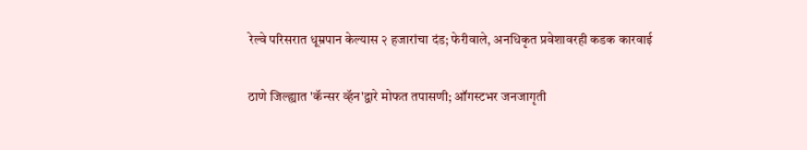रेल्वे परिसरात धूम्रपान केल्यास २ हजारांचा दंड; फेरीवाले, अनधिकृत प्रवेशावरही कडक कारवाई

ठाणे जिल्ह्यात 'कॅन्सर व्हॅन'द्वारे मोफत तपासणी; ऑगस्टभर जनजागृती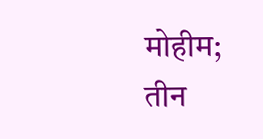मोहीम; तीन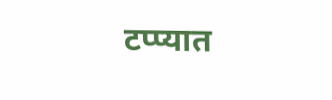टप्प्यात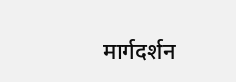मार्गदर्शन